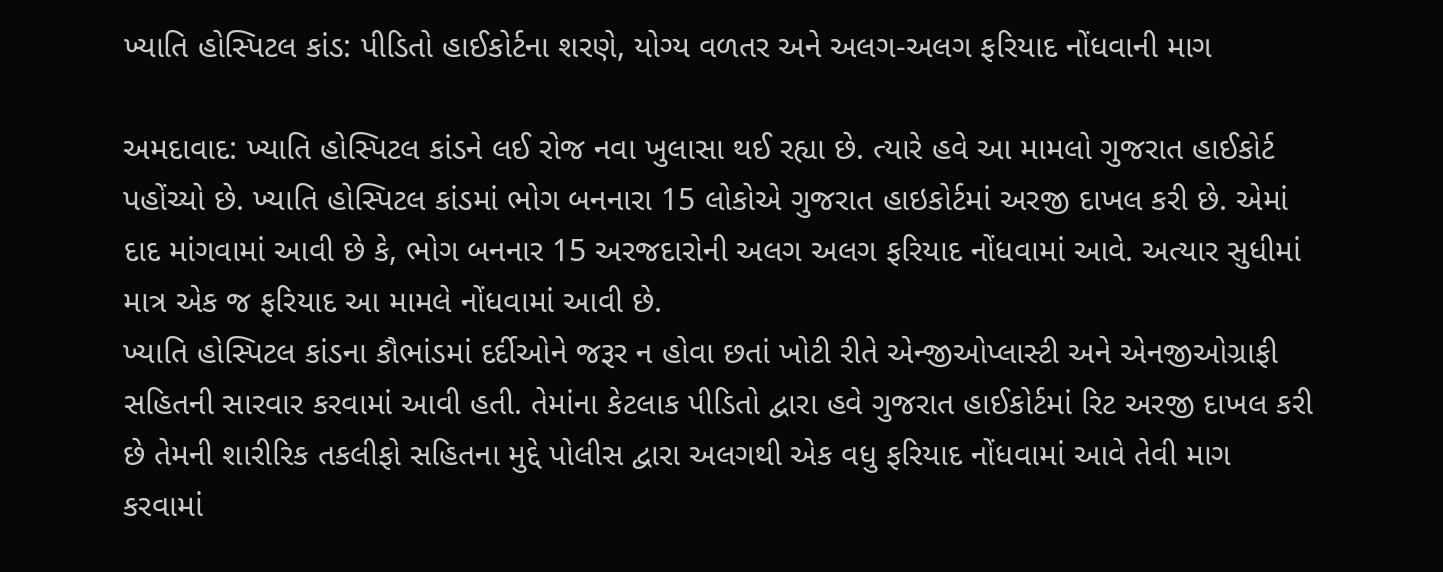ખ્યાતિ હોસ્પિટલ કાંડ: પીડિતો હાઈકોર્ટના શરણે, યોગ્ય વળતર અને અલગ-અલગ ફરિયાદ નોંધવાની માગ

અમદાવાદ: ખ્યાતિ હોસ્પિટલ કાંડને લઈ રોજ નવા ખુલાસા થઈ રહ્યા છે. ત્યારે હવે આ મામલો ગુજરાત હાઈકોર્ટ પહોંચ્યો છે. ખ્યાતિ હોસ્પિટલ કાંડમાં ભોગ બનનારા 15 લોકોએ ગુજરાત હાઇકોર્ટમાં અરજી દાખલ કરી છે. એમાં દાદ માંગવામાં આવી છે કે, ભોગ બનનાર 15 અરજદારોની અલગ અલગ ફરિયાદ નોંધવામાં આવે. અત્યાર સુધીમાં માત્ર એક જ ફરિયાદ આ મામલે નોંધવામાં આવી છે.
ખ્યાતિ હોસ્પિટલ કાંડના કૌભાંડમાં દર્દીઓને જરૂર ન હોવા છતાં ખોટી રીતે એન્જીઓપ્લાસ્ટી અને એનજીઓગ્રાફી સહિતની સારવાર કરવામાં આવી હતી. તેમાંના કેટલાક પીડિતો દ્વારા હવે ગુજરાત હાઈકોર્ટમાં રિટ અરજી દાખલ કરી છે તેમની શારીરિક તકલીફો સહિતના મુદ્દે પોલીસ દ્વારા અલગથી એક વધુ ફરિયાદ નોંધવામાં આવે તેવી માગ કરવામાં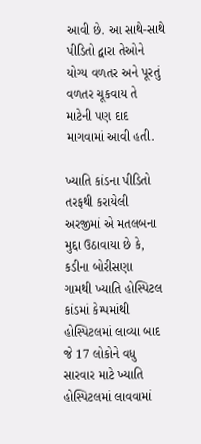આવી છે. આ સાથે-સાથે પીડિતો દ્વારા તેઓને યોગ્ય વળતર અને પૂરતું વળતર ચૂકવાય તે માટેની પણ દાદ માગવામાં આવી હતી.

ખ્યાતિ કાંડના પીડિતો તરફથી કરાયેલી અરજીમાં એ મતલબના મુદ્દા ઉઠાવાયા છે કે, કડીના બોરીસણા ગામથી ખ્યાતિ હોસ્પિટલ કાંડમાં કેમ્પમાંથી હોસ્પિટલમાં લાવ્યા બાદ જે 17 લોકોને વધુ સારવાર માટે ખ્યાતિ હોસ્પિટલમાં લાવવામાં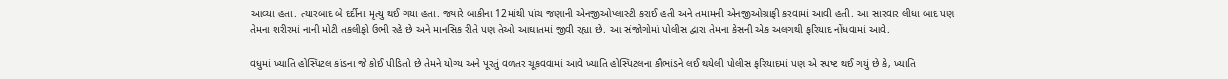આવ્યા હતા. ત્યારબાદ બે દર્દીના મૃત્યુ થઈ ગયા હતા. જ્યારે બાકીના 12માંથી પાંચ જણાની એનજીઓપ્લાસ્ટી કરાઈ હતી અને તમામની એનજીઓગ્રાફી કરવામાં આવી હતી. આ સારવાર લીધા બાદ પણ તેમના શરીરમાં નાની મોટી તકલીફો ઉભી રહે છે અને માનસિક રીતે પણ તેઓ આઘાતમાં જીવી રહ્યા છે. આ સંજોગોમાં પોલીસ દ્વારા તેમના કેસની એક અલગથી ફરિયાદ નોંધવામાં આવે.

વધુમાં ખ્યાતિ હોસ્પિટલ કાંડના જે કોઈ પીડિતો છે તેમને યોગ્ય અને પૂરતું વળતર ચૂકવવામાં આવે ખ્યાતિ હોસ્પિટલના કૌભાંડને લઈ થયેલી પોલીસ ફરિયાદમાં પણ એ સ્પષ્ટ થઈ ગયું છે કે, ખ્યાતિ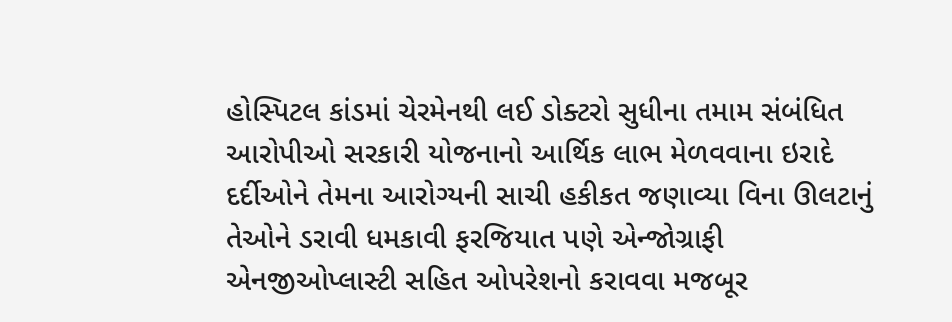હોસ્પિટલ કાંડમાં ચેરમેનથી લઈ ડોક્ટરો સુધીના તમામ સંબંધિત આરોપીઓ સરકારી યોજનાનો આર્થિક લાભ મેળવવાના ઇરાદે દર્દીઓને તેમના આરોગ્યની સાચી હકીકત જણાવ્યા વિના ઊલટાનું તેઓને ડરાવી ધમકાવી ફરજિયાત પણે એન્જોગ્રાફી એનજીઓપ્લાસ્ટી સહિત ઓપરેશનો કરાવવા મજબૂર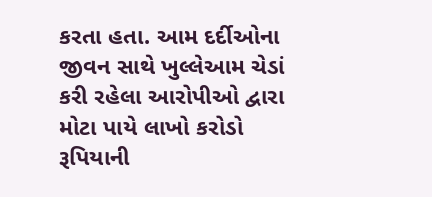કરતા હતા. આમ દર્દીઓના જીવન સાથે ખુલ્લેઆમ ચેડાં કરી રહેલા આરોપીઓ દ્વારા મોટા પાયે લાખો કરોડો રૂપિયાની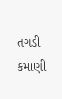તગડી કમાણી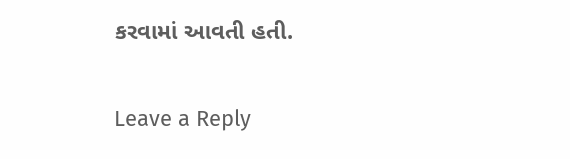કરવામાં આવતી હતી.

Leave a Reply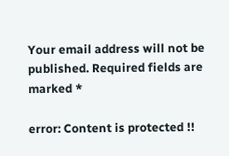Your email address will not be published. Required fields are marked *

error: Content is protected !!